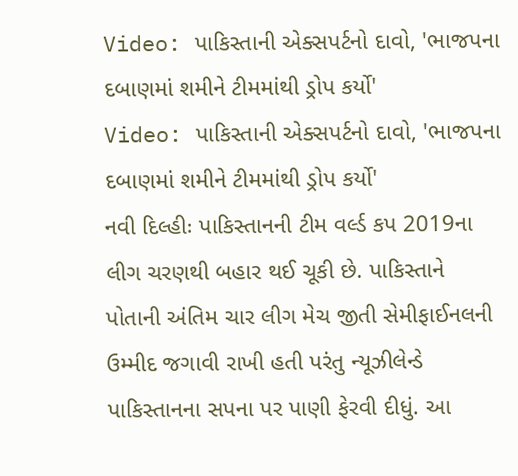Video: પાકિસ્તાની એક્સપર્ટનો દાવો, 'ભાજપના દબાણમાં શમીને ટીમમાંથી ડ્રોપ કર્યો'
Video: પાકિસ્તાની એક્સપર્ટનો દાવો, 'ભાજપના દબાણમાં શમીને ટીમમાંથી ડ્રોપ કર્યો'
નવી દિલ્હીઃ પાકિસ્તાનની ટીમ વર્લ્ડ કપ 2019ના લીગ ચરણથી બહાર થઈ ચૂકી છે. પાકિસ્તાને પોતાની અંતિમ ચાર લીગ મેચ જીતી સેમીફાઈનલની ઉમ્મીદ જગાવી રાખી હતી પરંતુ ન્યૂઝીલેન્ડે પાકિસ્તાનના સપના પર પાણી ફેરવી દીધું. આ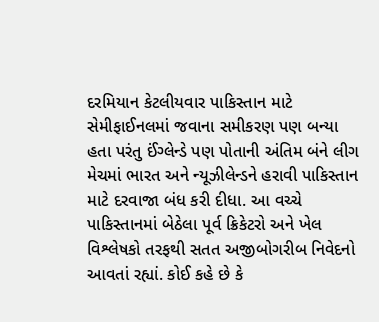દરમિયાન કેટલીયવાર પાકિસ્તાન માટે સેમીફાઈનલમાં જવાના સમીકરણ પણ બન્યા હતા પરંતુ ઈંગ્લેન્ડે પણ પોતાની અંતિમ બંને લીગ મેચમાં ભારત અને ન્યૂઝીલેન્ડને હરાવી પાકિસ્તાન માટે દરવાજા બંધ કરી દીધા. આ વચ્ચે પાકિસ્તાનમાં બેઠેલા પૂર્વ ક્રિકેટરો અને ખેલ વિશ્લેષકો તરફથી સતત અજીબોગરીબ નિવેદનો આવતાં રહ્યાં. કોઈ કહે છે કે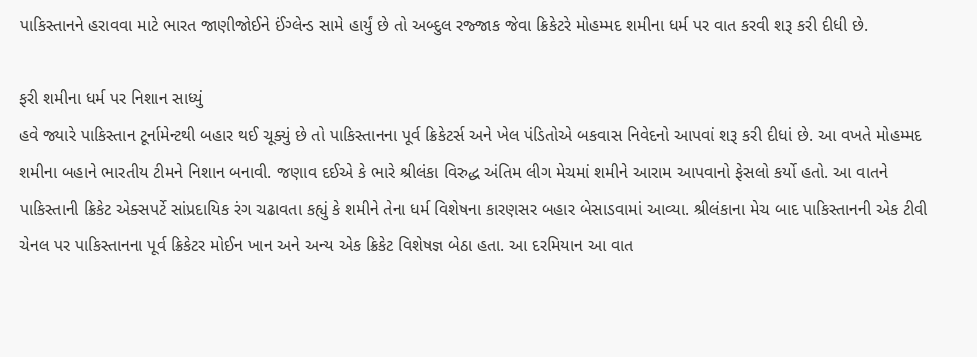પાકિસ્તાનને હરાવવા માટે ભારત જાણીજોઈને ઈંગ્લેન્ડ સામે હાર્યું છે તો અબ્દુલ રજ્જાક જેવા ક્રિકેટરે મોહમ્મદ શમીના ધર્મ પર વાત કરવી શરૂ કરી દીધી છે.

ફરી શમીના ધર્મ પર નિશાન સાધ્યું
હવે જ્યારે પાકિસ્તાન ટૂર્નામેન્ટથી બહાર થઈ ચૂક્યું છે તો પાકિસ્તાનના પૂર્વ ક્રિકેટર્સ અને ખેલ પંડિતોએ બકવાસ નિવેદનો આપવાં શરૂ કરી દીધાં છે. આ વખતે મોહમ્મદ શમીના બહાને ભારતીય ટીમને નિશાન બનાવી. જણાવ દઈએ કે ભારે શ્રીલંકા વિરુદ્ધ અંતિમ લીગ મેચમાં શમીને આરામ આપવાનો ફેસલો કર્યો હતો. આ વાતને પાકિસ્તાની ક્રિકેટ એક્સપર્ટે સાંપ્રદાયિક રંગ ચઢાવતા કહ્યું કે શમીને તેના ધર્મ વિશેષના કારણસર બહાર બેસાડવામાં આવ્યા. શ્રીલંકાના મેચ બાદ પાકિસ્તાનની એક ટીવી ચેનલ પર પાકિસ્તાનના પૂર્વ ક્રિકેટર મોઈન ખાન અને અન્ય એક ક્રિકેટ વિશેષજ્ઞ બેઠા હતા. આ દરમિયાન આ વાત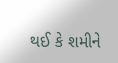થઈ કે શમીને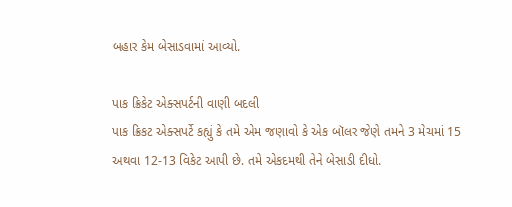બહાર કેમ બેસાડવામાં આવ્યો.

પાક ક્રિકેટ એક્સપર્ટની વાણી બદલી
પાક ક્રિકટ એક્સપર્ટે કહ્યું કે તમે એમ જણાવો કે એક બૉલર જેણે તમને 3 મેચમાં 15 અથવા 12-13 વિકેટ આપી છે. તમે એકદમથી તેને બેસાડી દીધો.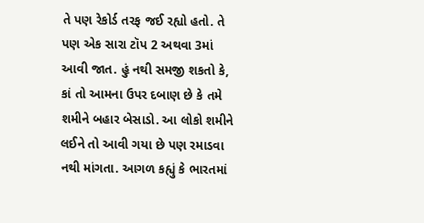તે પણ રેકોર્ડ તરફ જઈ રહ્યો હતો. તે પણ એક સારા ટૉપ 2 અથવા 3માં આવી જાત. હું નથી સમજી શકતો કે, કાં તો આમના ઉપર દબાણ છે કે તમે શમીને બહાર બેસાડો. આ લોકો શમીને લઈને તો આવી ગયા છે પણ રમાડવા નથી માંગતા. આગળ કહ્યું કે ભારતમાં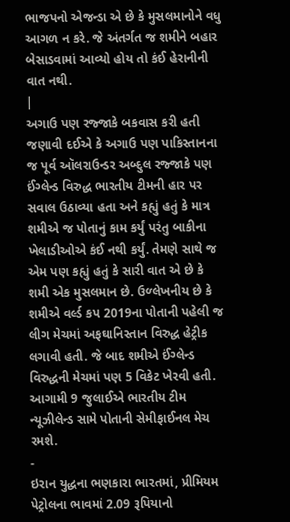ભાજપનો એજન્ડા એ છે કે મુસલમાનોને વધુ આગળ ન કરે. જે અંતર્ગત જ શમીને બહાર બેસાડવામાં આવ્યો હોય તો કંઈ હેરાનીની વાત નથી.
|
અગાઉ પણ રજ્જાકે બકવાસ કરી હતી
જણાવી દઈએ કે અગાઉ પણ પાકિસ્તાનના જ પૂર્વ ઑલરાઉન્ડર અબ્દુલ રજ્જાકે પણ ઈંગ્લેન્ડ વિરુદ્ધ ભારતીય ટીમની હાર પર સવાલ ઉઠાવ્યા હતા અને કહ્યું હતું કે માત્ર શમીએ જ પોતાનું કામ કર્યું પરંતુ બાકીના ખેલાડીઓએ કંઈ નથી કર્યું. તેમણે સાથે જ એમ પણ કહ્યું હતું કે સારી વાત એ છે કે શમી એક મુસલમાન છે. ઉળ્લેખનીય છે કે શમીએ વર્લ્ડ કપ 2019ના પોતાની પહેલી જ લીગ મેચમાં અફઘાનિસ્તાન વિરુદ્ધ હેટ્રીક લગાવી હતી. જે બાદ શમીએ ઈંગ્લેન્ડ વિરુદ્ધની મેચમાં પણ 5 વિકેટ ખેરવી હતી. આગામી 9 જુલાઈએ ભારતીય ટીમ ન્યૂઝીલેન્ડ સામે પોતાની સેમીફાઈનલ મેચ રમશે.
-
ઇરાન યુદ્ધના ભણકારા ભારતમાં, પ્રીમિયમ પેટ્રોલના ભાવમાં 2.09 રૂપિયાનો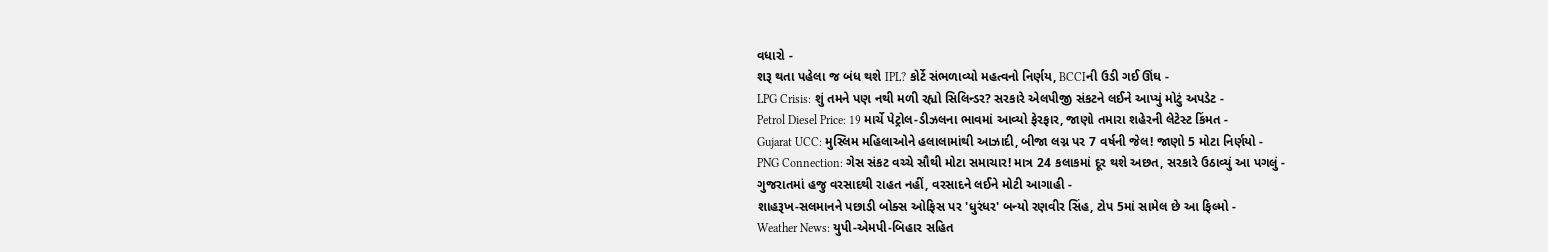વધારો -
શરૂ થતા પહેલા જ બંધ થશે IPL? કોર્ટે સંભળાવ્યો મહત્વનો નિર્ણય, BCCIની ઉડી ગઈ ઊંઘ -
LPG Crisis: શું તમને પણ નથી મળી રહ્યો સિલિન્ડર? સરકારે એલપીજી સંકટને લઈને આપ્યું મોટું અપડેટ -
Petrol Diesel Price: 19 માર્ચે પેટ્રોલ-ડીઝલના ભાવમાં આવ્યો ફેરફાર, જાણો તમારા શહેરની લેટેસ્ટ કિંમત -
Gujarat UCC: મુસ્લિમ મહિલાઓને હલાલામાંથી આઝાદી, બીજા લગ્ન પર 7 વર્ષની જેલ! જાણો 5 મોટા નિર્ણયો -
PNG Connection: ગેસ સંકટ વચ્ચે સૌથી મોટા સમાચાર! માત્ર 24 કલાકમાં દૂર થશે અછત, સરકારે ઉઠાવ્યું આ પગલું -
ગુજરાતમાં હજુ વરસાદથી રાહત નહીં, વરસાદને લઈને મોટી આગાહી -
શાહરૂખ-સલમાનને પછાડી બોક્સ ઓફિસ પર 'ધુરંધર' બન્યો રણવીર સિંહ, ટોપ 5માં સામેલ છે આ ફિલ્મો -
Weather News: યુપી-એમપી-બિહાર સહિત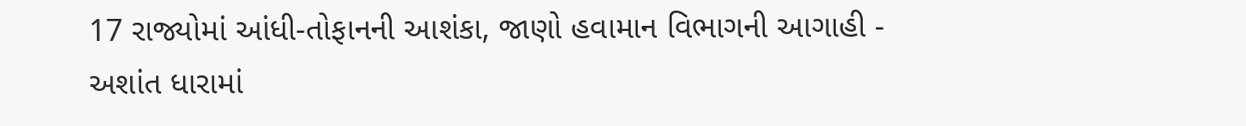17 રાજ્યોમાં આંધી-તોફાનની આશંકા, જાણો હવામાન વિભાગની આગાહી -
અશાંત ધારામાં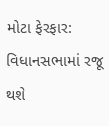મોટા ફેરફાર: વિધાનસભામાં રજૂ થશે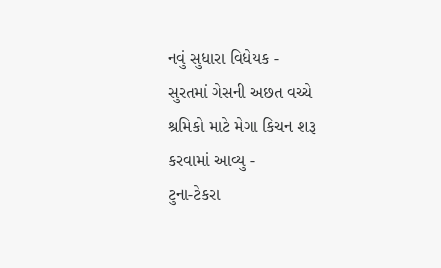નવું સુધારા વિધેયક -
સુરતમાં ગેસની અછત વચ્ચે શ્રમિકો માટે મેગા કિચન શરૂ કરવામાં આવ્યુ -
ટુના-ટેકરા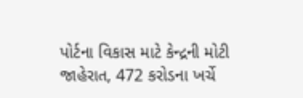પોર્ટના વિકાસ માટે કેન્દ્રની મોટી જાહેરાત, 472 કરોડના ખર્ચે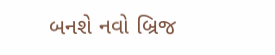બનશે નવો બ્રિજ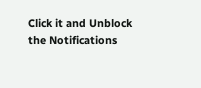Click it and Unblock the Notifications